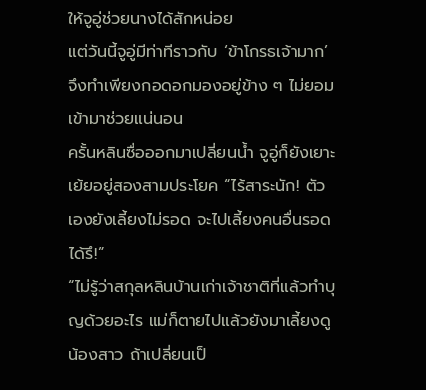ให้จูอู่ช่วยนางได้สักหน่อย
แต่วันนี้จูอู่มีท่าทีราวกับ ‘ข้าโกรธเจ้ามาก’ จึงทำเพียงกอดอกมองอยู่ข้าง ๆ ไม่ยอมเข้ามาช่วยแน่นอน
ครั้นหลินซื่อออกมาเปลี่ยนน้ำ จูอู่ก็ยังเยาะเย้ยอยู่สองสามประโยค “ไร้สาระนัก! ตัวเองยังเลี้ยงไม่รอด จะไปเลี้ยงคนอื่นรอดได้รึ!”
“ไม่รู้ว่าสกุลหลินบ้านเก่าเจ้าชาติที่แล้วทำบุญด้วยอะไร แม่ก็ตายไปแล้วยังมาเลี้ยงดูน้องสาว ถ้าเปลี่ยนเป็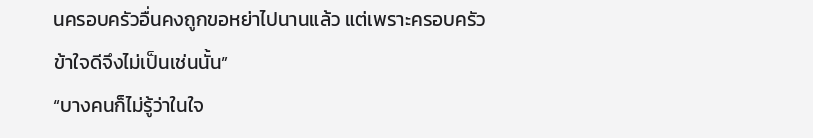นครอบครัวอื่นคงถูกขอหย่าไปนานแล้ว แต่เพราะครอบครัวข้าใจดีจึงไม่เป็นเช่นนั้น”
“บางคนก็ไม่รู้ว่าในใจ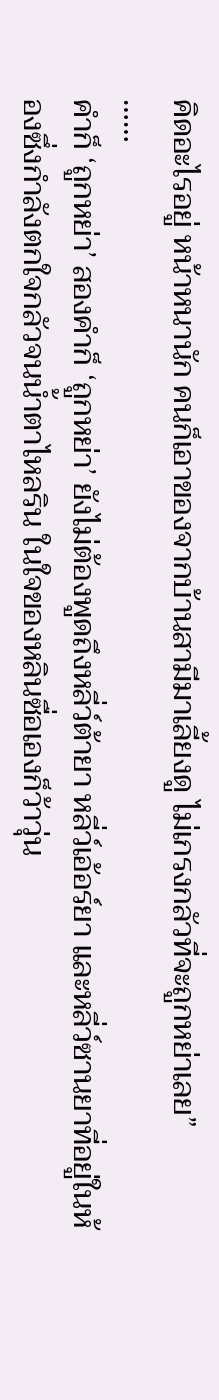คิดอะไรอยู่ หน้าหนานัก คนก็เอาของจากบ้านสามีมาเลี้ยงดู ไม่เกรงกลัวที่จะถูกหย่าเลย”
……
คำก็ ‘ถูกหย่า’ สองคำก็ ‘ถูกหย่า’ ยังไม่ต้องพูดถึงหลี่ว์ต้ายา หลี่ว์เอ้อร์ยา และหลี่ว์ซานยาที่อยู่ในห้องซึ่งกำลังตกใจกลัวจนน้ำตาไหลริน ในใจของหลินซื่อเองก็ว้าวุ่น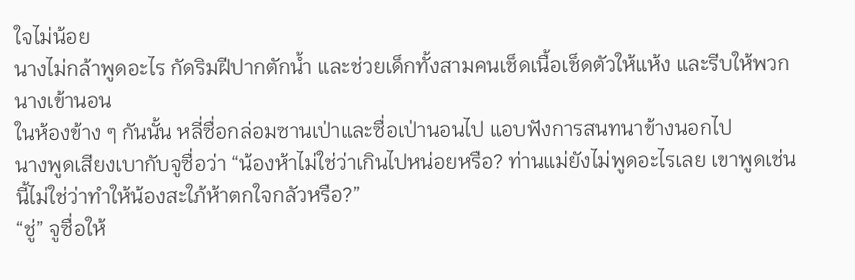ใจไม่น้อย
นางไม่กล้าพูดอะไร กัดริมฝีปากตักน้ำ และช่วยเด็กทั้งสามคนเช็ดเนื้อเช็ดตัวให้แห้ง และรีบให้พวกนางเข้านอน
ในห้องข้าง ๆ กันนั้น หลี่ซื่อกล่อมซานเป่าและซื่อเป่านอนไป แอบฟังการสนทนาข้างนอกไป
นางพูดเสียงเบากับจูซื่อว่า “น้องห้าไม่ใช่ว่าเกินไปหน่อยหรือ? ท่านแม่ยังไม่พูดอะไรเลย เขาพูดเช่นนี้ไม่ใช่ว่าทำให้น้องสะใภ้ห้าตกใจกลัวหรือ?”
“ชู่” จูซื่อให้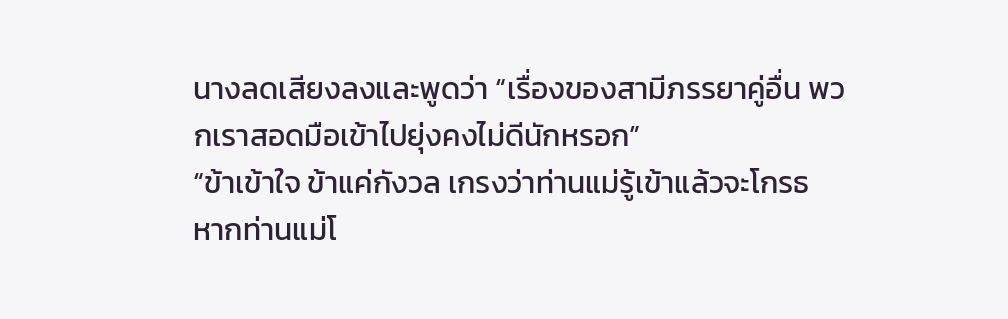นางลดเสียงลงและพูดว่า “เรื่องของสามีภรรยาคู่อื่น พวกเราสอดมือเข้าไปยุ่งคงไม่ดีนักหรอก”
“ข้าเข้าใจ ข้าแค่กังวล เกรงว่าท่านแม่รู้เข้าแล้วจะโกรธ หากท่านแม่โ